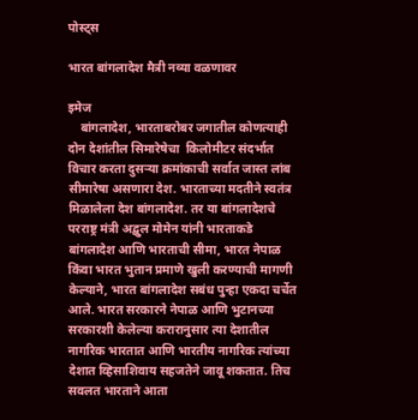पोस्ट्स

भारत बांगलादेश मैत्री नव्या वळणावर

इमेज
    बांगलादेश, भारताबरोबर जगातील कोणत्याही दोन देशांतील सिमारेषेचा  किलोमीटर संदर्भात विचार करता दुसऱ्या क्रमांकाची सर्वात जास्त लांब सीमारेषा असणारा देश. भारताच्या मदतीने स्वतंत्र मिळालेला देश बांगलादेश. तर या बांगलादेशचे परराष्ट्र मंत्री अद्बुल मोमेन यांनी भारताकडे  बांगलादेश आणि भारताची सीमा, भारत नेपाळ किंवा भारत भुतान प्रमाणे खुली करण्याची मागणी केल्याने, भारत बांगलादेश सबंध पुन्हा एकदा चर्चेत आले. भारत सरकारने नेपाळ आणि भुटानच्या सरकारशी केलेल्या करारानुसार त्या देशातील नागरिक भारतात आणि भारतीय नागरिक त्यांच्या देशात व्हिसाशिवाय सहजतेने जावू शकतात. तिच सवलत भारताने आता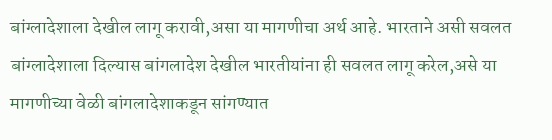बांग्लादेशाला देखील लागू करावी,असा या मागणीचा अर्थ आहे. भारताने असी सवलत  बांग्लादेशाला दिल्यास बांगलादेश देखील भारतीयांना ही सवलत लागू करेल,असे या मागणीच्या वेळी बांगलादेशाकडून सांगण्यात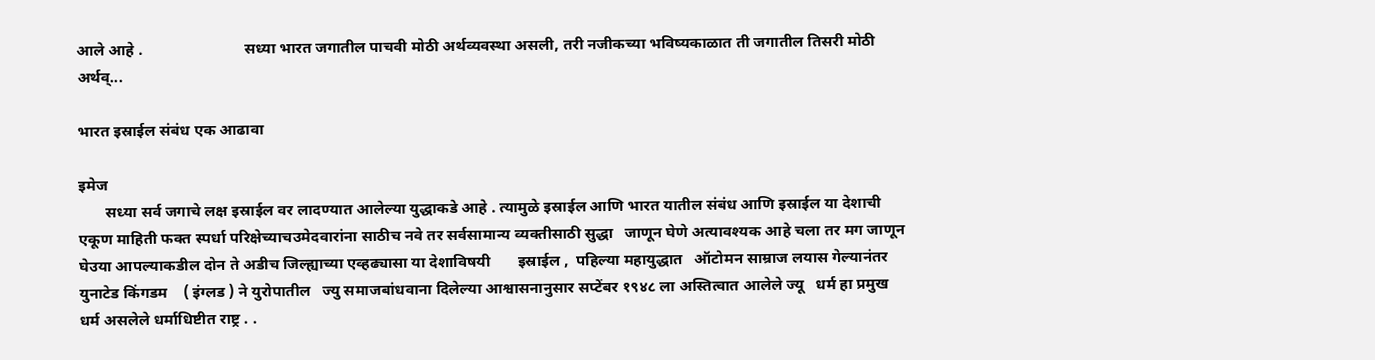आले आहे ‌.                          सध्या भारत जगातील पाचवी मोठी अर्थव्यवस्था असली, तरी नजीकच्या भविष्यकाळात ती जगातील तिसरी मोठी अर्थव्...

भारत इस्राईल संबंध एक आढावा

इमेज
       सध्या सर्व जगाचे लक्ष इस्राईल वर लादण्यात आलेल्या युद्धाकडे आहे . त्यामुळे इस्राईल आणि भारत यातील संबंध आणि इस्राईल या देशाची एकूण माहिती फक्त स्पर्धा परिक्षेच्याचउमेदवारांना साठीच नवे तर सर्वसामान्य व्यक्तीसाठी सुद्धा   जाणून घेणे अत्यावश्यक आहे चला तर मग जाणून घेउया आपल्याकडील दोन ते अडीच जिल्ह्याच्या एव्हढ्यासा या देशाविषयी       इस्राईल ,  पहिल्या महायुद्धात   ऑटोमन साम्राज लयास गेल्यानंतर युनाटेड किंगडम    ( इंग्लड ) ने युरोपातील   ज्यु समाजबांधवाना दिलेल्या आश्वासनानुसार सप्टेंबर १९४८ ला अस्तित्वात आलेले ज्यू   धर्म हा प्रमुख धर्म असलेले धर्माधिष्टीत राष्ट्र . .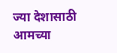ज्या देशासाठी आमच्या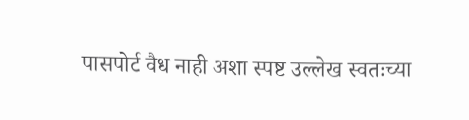पासपोर्ट वैध नाही अशा स्पष्ट उल्लेख स्वतःच्या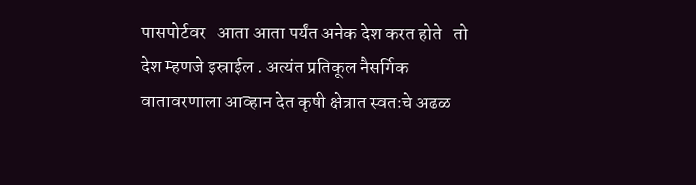पासपोर्टवर   आता आता पर्यंत अनेक देश करत होते   तो देश म्हणजे इस्राईल . अत्यंत प्रतिकूल नैसर्गिक वातावरणाला आव्हान देत कृषी क्षेत्रात स्वतःचे अढळ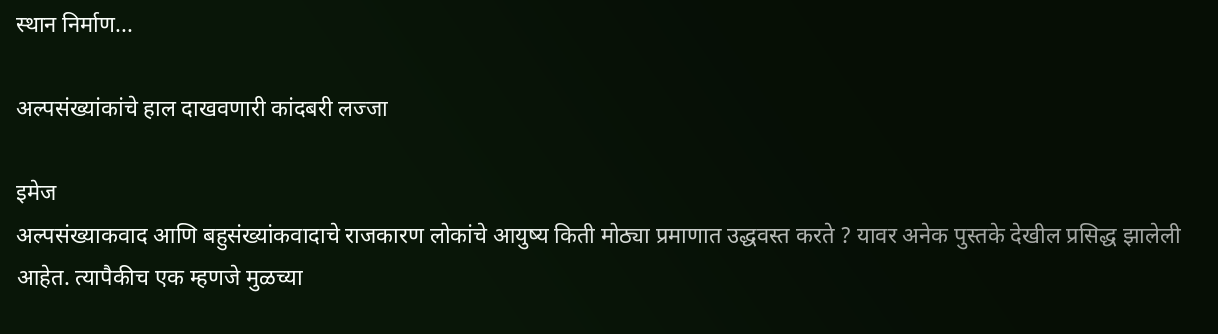स्थान निर्माण...

अल्पसंख्यांकांचे हाल दाखवणारी कांदबरी लज्जा

इमेज
अल्पसंख्याकवाद आणि बहुसंख्यांकवादाचे राजकारण लोकांचे आयुष्य किती मोठ्या प्रमाणात उद्धवस्त करते ? यावर अनेक पुस्तके देखील प्रसिद्ध झालेली आहेत. त्यापैकीच एक म्हणजे मुळच्या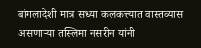बांगलादेशी मात्र सध्या कलकत्त्यात वास्तव्यास असणाऱ्या तस्लिमा नसरीन यांनी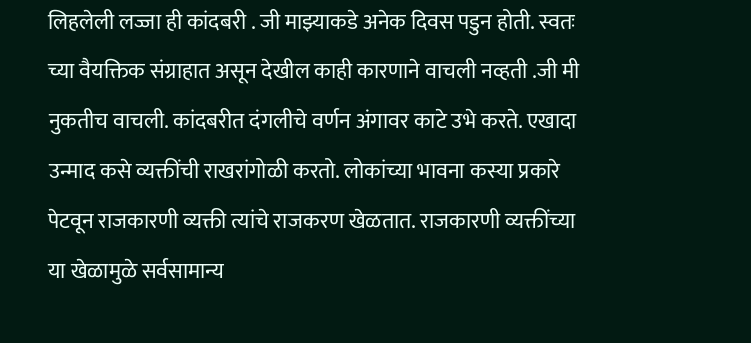लिहलेली लज्जा ही कांदबरी . जी माझ्याकडे अनेक दिवस पडुन होती. स्वतः च्या वैयक्तिक संग्राहात असून देखील काही कारणाने वाचली नव्हती .जी मी नुकतीच वाचली. कांदबरीत दंगलीचे वर्णन अंगावर काटे उभे करते. एखादा उन्माद कसे व्यक्तींची राखरांगोळी करतो. लोकांच्या भावना कस्या प्रकारे पेटवून राजकारणी व्यक्ती त्यांचे राजकरण खेळतात. राजकारणी व्यक्तींच्या या खेळामुळे सर्वसामान्य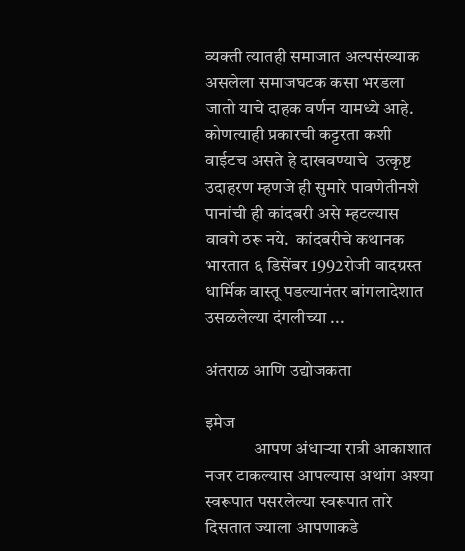व्यक्ती त्यातही समाजात अल्पसंख्याक असलेला समाजघटक कसा भरडला जातो याचे दाहक वर्णन यामध्ये आहे.  कोणत्याही प्रकारची कट्टरता कशी वाईटच असते हे दाखवण्याचे  उत्कृष्ट उदाहरण म्हणजे ही सुमारे पावणेतीनशे पानांची ही कांदबरी असे म्हटल्यास वावगे ठरू नये.  कांदबरीचे कथानक भारतात ६ डिसेंबर 1992रोजी वादग्रस्त धार्मिक वास्तू पडल्यानंतर बांगलादेशात उसळलेल्या दंगलीच्या ...

अंतराळ आणि उद्योजकता

इमेज
              आपण अंधाऱ्या रात्री आकाशात नजर टाकल्यास आपल्यास अथांग अश्या स्वरूपात पसरलेल्या स्वरूपात तारे दिसतात ज्याला आपणाकडे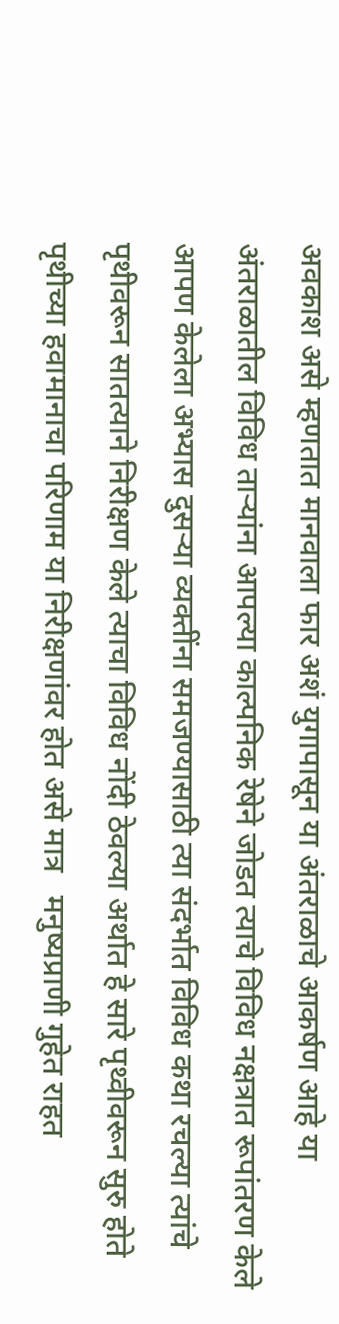अवकाश असे म्हणतात मानवाला फार अशं युगापासून या अंतराळाचे आकर्षण आहे या अंतराळातील विविध ताऱ्यांना आपल्या काल्पनिक रेषेने जोडत त्याचे विविध नक्षत्रात रूपांतरण केले आपण केलेला अभ्यास दुसऱ्या व्यक्तींना समजण्यासाठी त्या संदर्भात विविध कथा रचल्या त्यांचे पृथीवरून सातत्याने निरीक्षण केले त्याचा विविध नोंदी ठेवल्या अर्थात हे सारे पृथ्वीवरून सुरु होते पृथीच्या हवामानाचा परिणाम या निरीक्षणांवर होत असे मात्र   मनुष्यप्राणी गुहेत राहत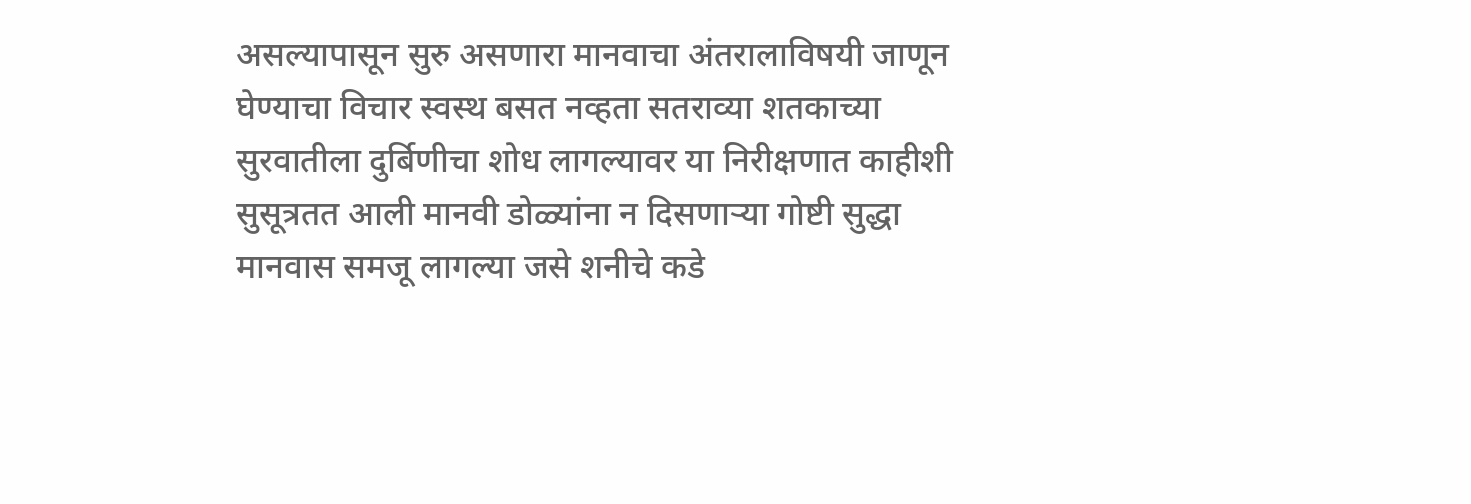असल्यापासून सुरु असणारा मानवाचा अंतरालाविषयी जाणून घेण्याचा विचार स्वस्थ बसत नव्हता सतराव्या शतकाच्या सुरवातीला दुर्बिणीचा शोध लागल्यावर या निरीक्षणात काहीशी सुसूत्रतत आली मानवी डोळ्यांना न दिसणाऱ्या गोष्टी सुद्धा मानवास समजू लागल्या जसे शनीचे कडे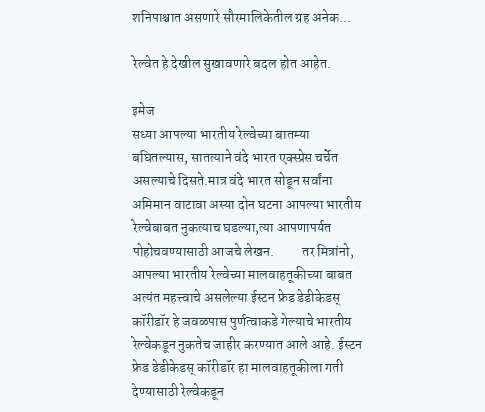शनिपाश्चात असणारे सौरमालिकेतील ग्रह अनेक...

रेल्वेत हे देखील सुखावणारे बदल होत आहेत.

इमेज
सध्या आपल्या भारतीय रेल्वेच्या बातम्या बघितल्यास, सातत्याने वंदे भारत एक्स्प्रेस चर्चेत असल्याचे दिसते.मात्र वंदे भारत सोडून सर्वांना अमिमान वाटावा अस्या दोन घटना आपल्या भारतीय रेल्वेबाबत नुकत्याच घडल्या,त्या आपणापर्यत पोहोचवण्यासाठी आजचे लेखन.          तर मित्रांनो, आपल्या भारतीय रेल्वेच्या मालवाहतूकीच्या बाबत अत्यंत महत्त्वाचे असलेल्या ईस्टन फ्रेड डेडीकेडस्  कॉरीडॉर हे जवळपास पुर्णत्वाकडे गेल्याचे भारतीय रेल्वेकडून नुकतेच जाहीर करण्यात आले आहे. ईस्टन फ्रेड डेडीकेडस् कॉरीडॉर हा मालवाहतूकीला गती देण्यासाठी रेल्वेकडून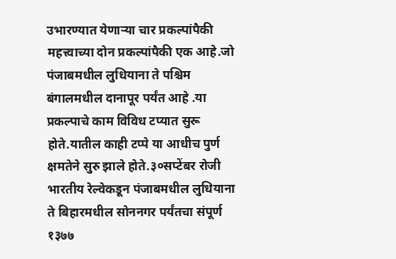उभारण्यात येणाऱ्या चार प्रकल्पांपैकी महत्त्वाच्या दोन प्रकल्पांपैकी एक आहे.जो पंजाबमधील लुधियाना ते पश्चिम बंगालमधील दानापूर पर्यंत आहे .या प्रकल्पाचे काम विविध टप्यात सुरू होते.यातील काही टप्पे या आधीच पुर्ण क्षमतेने सुरु झाले होते.३०सप्टेंबर रोजी भारतीय रेल्वेकडून पंजाबमधील लुधियाना ते बिहारमधील सोननगर पर्यंतचा संपूर्ण १३७७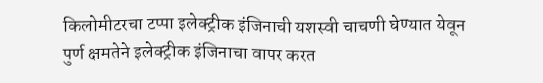किलोमीटरचा टप्पा इलेक्ट्रीक इंजिनाची यशस्वी चाचणी घेण्यात येवून पुर्ण क्षमतेने इलेक्ट्रीक इंजिनाचा वापर करत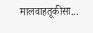मालवाहतूकीसा...